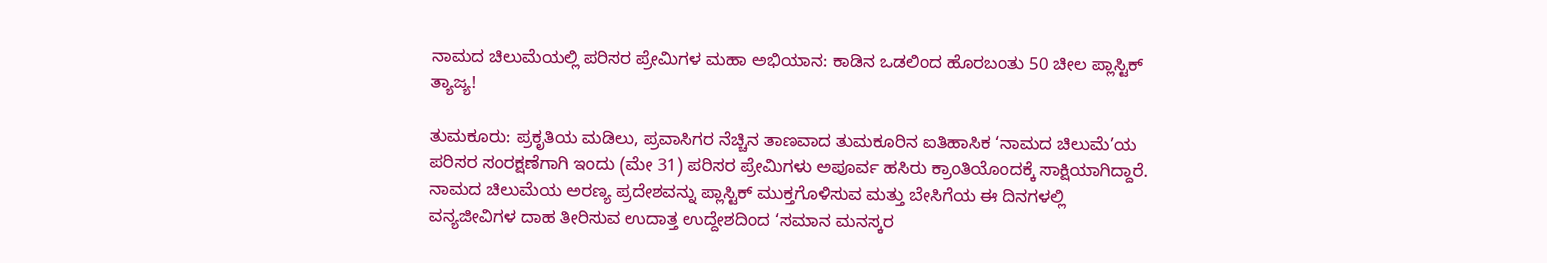ನಾಮದ ಚಿಲುಮೆಯಲ್ಲಿ ಪರಿಸರ ಪ್ರೇಮಿಗಳ ಮಹಾ ಅಭಿಯಾನ: ಕಾಡಿನ ಒಡಲಿಂದ ಹೊರಬಂತು 50 ಚೀಲ ಪ್ಲಾಸ್ಟಿಕ್ ತ್ಯಾಜ್ಯ!

ತುಮಕೂರು: ಪ್ರಕೃತಿಯ ಮಡಿಲು, ಪ್ರವಾಸಿಗರ ನೆಚ್ಚಿನ ತಾಣವಾದ ತುಮಕೂರಿನ ಐತಿಹಾಸಿಕ ‘ನಾಮದ ಚಿಲುಮೆ’ಯ ಪರಿಸರ ಸಂರಕ್ಷಣೆಗಾಗಿ ಇಂದು (ಮೇ 31) ಪರಿಸರ ಪ್ರೇಮಿಗಳು ಅಪೂರ್ವ ಹಸಿರು ಕ್ರಾಂತಿಯೊಂದಕ್ಕೆ ಸಾಕ್ಷಿಯಾಗಿದ್ದಾರೆ. ನಾಮದ ಚಿಲುಮೆಯ ಅರಣ್ಯ ಪ್ರದೇಶವನ್ನು ಪ್ಲಾಸ್ಟಿಕ್ ಮುಕ್ತಗೊಳಿಸುವ ಮತ್ತು ಬೇಸಿಗೆಯ ಈ ದಿನಗಳಲ್ಲಿ ವನ್ಯಜೀವಿಗಳ ದಾಹ ತೀರಿಸುವ ಉದಾತ್ತ ಉದ್ದೇಶದಿಂದ ‘ಸಮಾನ ಮನಸ್ಕರ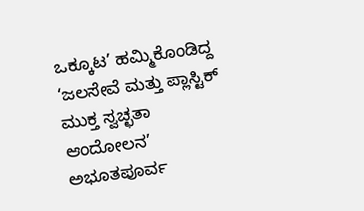ಒಕ್ಕೂಟ’ ಹಮ್ಮಿಕೊಂಡಿದ್ದ ‘ಜಲಸೇವೆ ಮತ್ತು ಪ್ಲಾಸ್ಟಿಕ್ ಮುಕ್ತ ಸ್ವಚ್ಛತಾ ಆಂದೋಲನ’ ಅಭೂತಪೂರ್ವ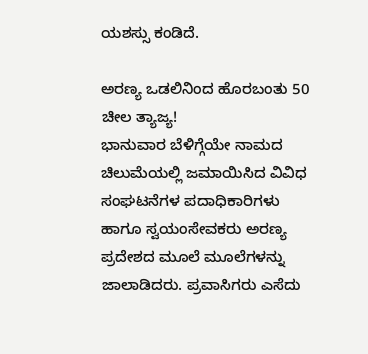ಯಶಸ್ಸು ಕಂಡಿದೆ.

ಅರಣ್ಯ ಒಡಲಿನಿಂದ ಹೊರಬಂತು 50 ಚೀಲ ತ್ಯಾಜ್ಯ!
ಭಾನುವಾರ ಬೆಳಿಗ್ಗೆಯೇ ನಾಮದ ಚಿಲುಮೆಯಲ್ಲಿ ಜಮಾಯಿಸಿದ ವಿವಿಧ ಸಂಘಟನೆಗಳ ಪದಾಧಿಕಾರಿಗಳು ಹಾಗೂ ಸ್ವಯಂಸೇವಕರು ಅರಣ್ಯ ಪ್ರದೇಶದ ಮೂಲೆ ಮೂಲೆಗಳನ್ನು ಜಾಲಾಡಿದರು. ಪ್ರವಾಸಿಗರು ಎಸೆದು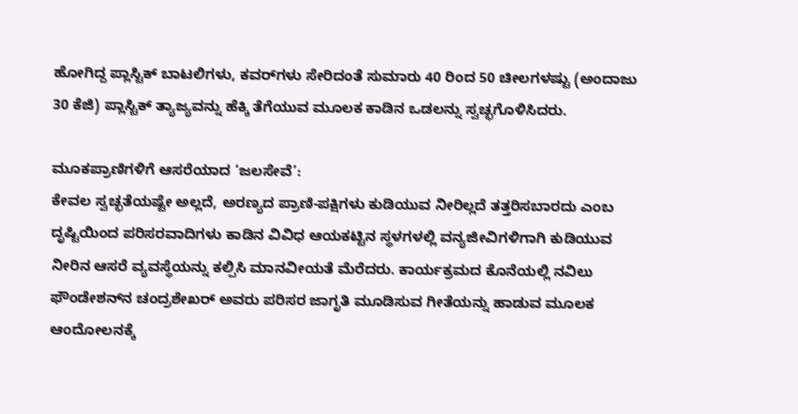ಹೋಗಿದ್ದ ಪ್ಲಾಸ್ಟಿಕ್ ಬಾಟಲಿಗಳು, ಕವರ್‌ಗಳು ಸೇರಿದಂತೆ ಸುಮಾರು 40 ರಿಂದ 50 ಚೀಲಗಳಷ್ಟು (ಅಂದಾಜು 30 ಕೆಜಿ) ಪ್ಲಾಸ್ಟಿಕ್ ತ್ಯಾಜ್ಯವನ್ನು ಹೆಕ್ಕಿ ತೆಗೆಯುವ ಮೂಲಕ ಕಾಡಿನ ಒಡಲನ್ನು ಸ್ವಚ್ಛಗೊಳಿಸಿದರು.

ಮೂಕಪ್ರಾಣಿಗಳಿಗೆ ಆಸರೆಯಾದ ‘ಜಲಸೇವೆ’:
ಕೇವಲ ಸ್ವಚ್ಛತೆಯಷ್ಟೇ ಅಲ್ಲದೆ, ಅರಣ್ಯದ ಪ್ರಾಣಿ-ಪಕ್ಷಿಗಳು ಕುಡಿಯುವ ನೀರಿಲ್ಲದೆ ತತ್ತರಿಸಬಾರದು ಎಂಬ ದೃಷ್ಟಿಯಿಂದ ಪರಿಸರವಾದಿಗಳು ಕಾಡಿನ ವಿವಿಧ ಆಯಕಟ್ಟಿನ ಸ್ಥಳಗಳಲ್ಲಿ ವನ್ಯಜೀವಿಗಳಿಗಾಗಿ ಕುಡಿಯುವ ನೀರಿನ ಆಸರೆ ವ್ಯವಸ್ಥೆಯನ್ನು ಕಲ್ಪಿಸಿ ಮಾನವೀಯತೆ ಮೆರೆದರು. ಕಾರ್ಯಕ್ರಮದ ಕೊನೆಯಲ್ಲಿ ನವಿಲು ಫೌಂಡೇಶನ್‌ನ ಚಂದ್ರಶೇಖರ್ ಅವರು ಪರಿಸರ ಜಾಗೃತಿ ಮೂಡಿಸುವ ಗೀತೆಯನ್ನು ಹಾಡುವ ಮೂಲಕ ಆಂದೋಲನಕ್ಕೆ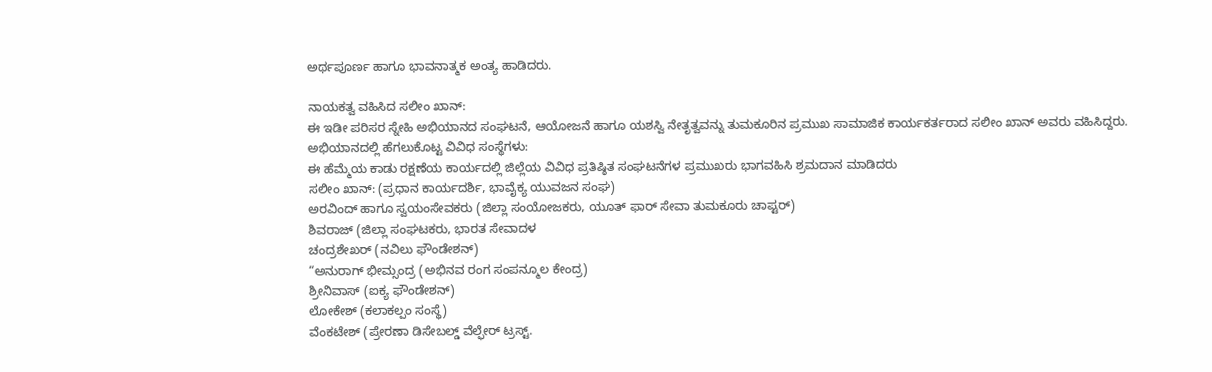ಅರ್ಥಪೂರ್ಣ ಹಾಗೂ ಭಾವನಾತ್ಮಕ ಅಂತ್ಯ ಹಾಡಿದರು.

ನಾಯಕತ್ವ ವಹಿಸಿದ ಸಲೀಂ ಖಾನ್:
ಈ ಇಡೀ ಪರಿಸರ ಸ್ನೇಹಿ ಅಭಿಯಾನದ ಸಂಘಟನೆ, ಆಯೋಜನೆ ಹಾಗೂ ಯಶಸ್ವಿ ನೇತೃತ್ವವನ್ನು ತುಮಕೂರಿನ ಪ್ರಮುಖ ಸಾಮಾಜಿಕ ಕಾರ್ಯಕರ್ತರಾದ ಸಲೀಂ ಖಾನ್ ಅವರು ವಹಿಸಿದ್ದರು.
ಅಭಿಯಾನದಲ್ಲಿ ಹೆಗಲುಕೊಟ್ಟ ವಿವಿಧ ಸಂಸ್ಥೆಗಳು:
ಈ ಹೆಮ್ಮೆಯ ಕಾಡು ರಕ್ಷಣೆಯ ಕಾರ್ಯದಲ್ಲಿ ಜಿಲ್ಲೆಯ ವಿವಿಧ ಪ್ರತಿಷ್ಠಿತ ಸಂಘಟನೆಗಳ ಪ್ರಮುಖರು ಭಾಗವಹಿಸಿ ಶ್ರಮದಾನ ಮಾಡಿದರು
ಸಲೀಂ ಖಾನ್: (ಪ್ರಧಾನ ಕಾರ್ಯದರ್ಶಿ, ಭಾವೈಕ್ಯ ಯುವಜನ ಸಂಘ)
ಅರವಿಂದ್ ಹಾಗೂ ಸ್ವಯಂಸೇವಕರು (ಜಿಲ್ಲಾ ಸಂಯೋಜಕರು, ಯೂತ್ ಫಾರ್ ಸೇವಾ ತುಮಕೂರು ಚಾಪ್ಟರ್)
ಶಿವರಾಜ್ (ಜಿಲ್ಲಾ ಸಂಘಟಕರು, ಭಾರತ ಸೇವಾದಳ
ಚಂದ್ರಶೇಖರ್ (ನವಿಲು ಫೌಂಡೇಶನ್)
“ಅನುರಾಗ್ ಭೀಮ್ಸಂದ್ರ (ಅಭಿನವ ರಂಗ ಸಂಪನ್ಮೂಲ ಕೇಂದ್ರ)
ಶ್ರೀನಿವಾಸ್ (ಐಕ್ಯ ಫೌಂಡೇಶನ್)
ಲೋಕೇಶ್ (ಕಲಾಕಲ್ಪಂ ಸಂಸ್ಥೆ)
ವೆಂಕಟೇಶ್ (ಪ್ರೇರಣಾ ಡಿಸೇಬಲ್ಡ್ ವೆಲ್ಫೇರ್ ಟ್ರಸ್ಟ್.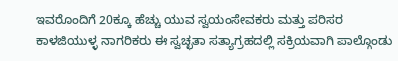ಇವರೊಂದಿಗೆ 20ಕ್ಕೂ ಹೆಚ್ಚು ಯುವ ಸ್ವಯಂಸೇವಕರು ಮತ್ತು ಪರಿಸರ ಕಾಳಜಿಯುಳ್ಳ ನಾಗರಿಕರು ಈ ಸ್ವಚ್ಛತಾ ಸತ್ಯಾಗ್ರಹದಲ್ಲಿ ಸಕ್ರಿಯವಾಗಿ ಪಾಲ್ಗೊಂಡು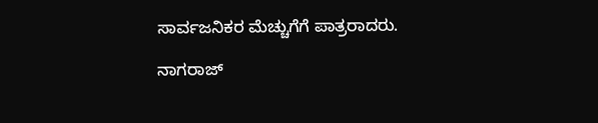ಸಾರ್ವಜನಿಕರ ಮೆಚ್ಚುಗೆಗೆ ಪಾತ್ರರಾದರು.

ನಾಗರಾಜ್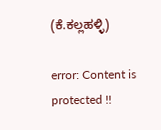(ಕೆ.ಕಲ್ಲಹಳ್ಳಿ)

error: Content is protected !!